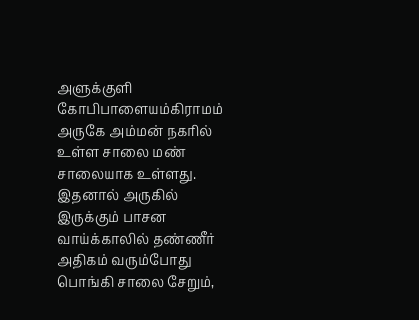அளுக்குளி கோபிபாளையம்கிராமம் அருகே அம்மன் நகரில் உள்ள சாலை மண் சாலையாக உள்ளது. இதனால் அருகில் இருக்கும் பாசன வாய்க்காலில் தண்ணீர் அதிகம் வரும்போது பொங்கி சாலை சேறும்,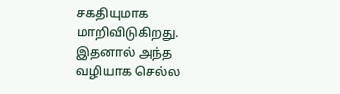சகதியுமாக மாறிவிடுகிறது. இதனால் அந்த வழியாக செல்ல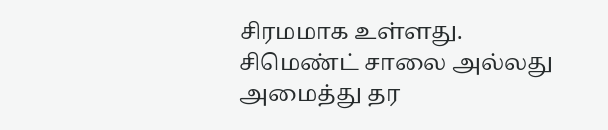சிரமமாக உள்ளது. சிமெண்ட் சாலை அல்லது அமைத்து தர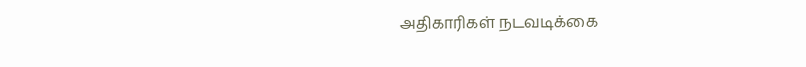அதிகாரிகள் நடவடிக்கை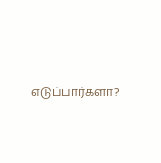எடுப்பார்களா?